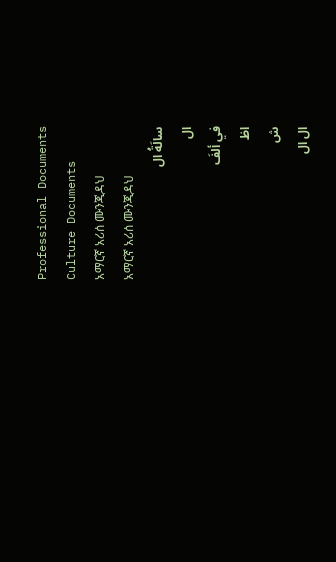Professional Documents
Culture Documents
አማርኛ አሪሰ ሙንጂዳህ
አማርኛ አሪሰ ሙንጂዳህ
سالَةُ ال
ال
في ألفَ
اظ
ش
ال ال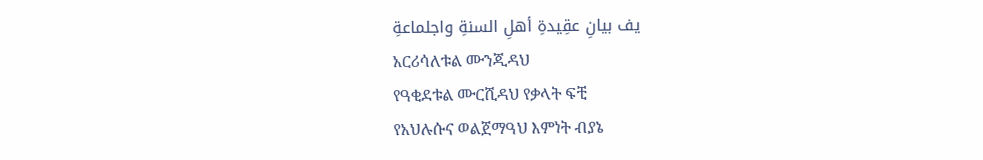يف بيانِ عقِيدةِ أهلِ السنةِ واجلماعةِ
አርሪሳለቱል ሙንጂዳህ
የዓቂደቱል ሙርሺዳህ የቃላት ፍቺ
የአህሉሱና ወልጀማዓህ እምነት ብያኔ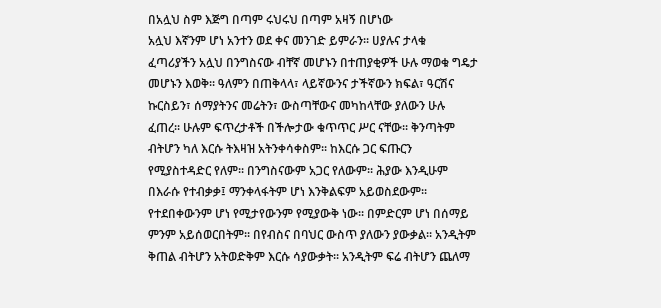በአሏህ ስም እጅግ በጣም ሩህሩህ በጣም አዛኝ በሆነው
አሏህ እኛንም ሆነ አንተን ወደ ቀና መንገድ ይምራን፡፡ ሀያሉና ታላቁ
ፈጣሪያችን አሏህ በንግስናው ብቸኛ መሆኑን በተጠያቂዎች ሁሉ ማወቁ ግዴታ
መሆኑን እወቅ፡፡ ዓለምን በጠቅላላ፣ ላይኛውንና ታችኛውን ክፍል፣ ዓርሽና
ኩርስይን፣ ሰማያትንና መሬትን፣ ውስጣቸውና መካከላቸው ያለውን ሁሉ
ፈጠረ፡፡ ሁሉም ፍጥረታቶች በችሎታው ቁጥጥር ሥር ናቸው፡፡ ቅንጣትም
ብትሆን ካለ እርሱ ትእዛዝ አትንቀሳቀስም፡፡ ከእርሱ ጋር ፍጡርን
የሚያስተዳድር የለም፡፡ በንግስናውም አጋር የለውም፡፡ ሕያው እንዲሁም
በእራሱ የተብቃቃ፤ ማንቀላፋትም ሆነ እንቅልፍም አይወስደውም፡፡
የተደበቀውንም ሆነ የሚታየውንም የሚያውቅ ነው፡፡ በምድርም ሆነ በሰማይ
ምንም አይሰወርበትም፡፡ በየብስና በባህር ውስጥ ያለውን ያውቃል፡፡ አንዲትም
ቅጠል ብትሆን አትወድቅም እርሱ ሳያውቃት፡፡ አንዲትም ፍሬ ብትሆን ጨለማ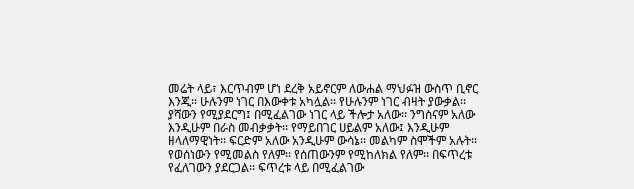መሬት ላይ፣ እርጥብም ሆነ ደረቅ አይኖርም ለውሐል ማህፉዝ ውስጥ ቢኖር
እንጂ፡፡ ሁሉንም ነገር በእውቀቱ አካሏል፡፡ የሁሉንም ነገር ብዛት ያውቃል፡፡
ያሻውን የሚያደርግ፤ በሚፈልገው ነገር ላይ ችሎታ አለው፡፡ ንግስናም አለው
እንዲሁም በራስ መብቃቃት፡፡ የማይበገር ሀይልም አለው፤ እንዲሁም
ዘላለማዊነት፡፡ ፍርድም አለው አንዲሁም ውሳኔ፡፡ መልካም ስሞችም አሉት፡፡
የወሰነውን የሚመልስ የለም፡፡ የሰጠውንም የሚከለክል የለም፡፡ በፍጥረቱ
የፈለገውን ያደርጋል፡፡ ፍጥረቱ ላይ በሚፈልገው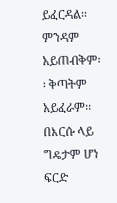ይፈርዳል፡፡ ምንዳም
አይጠብቅም፡፡ ቅጣትም አይፈራም፡፡ በእርሱ ላይ ግዴታም ሆነ ፍርድ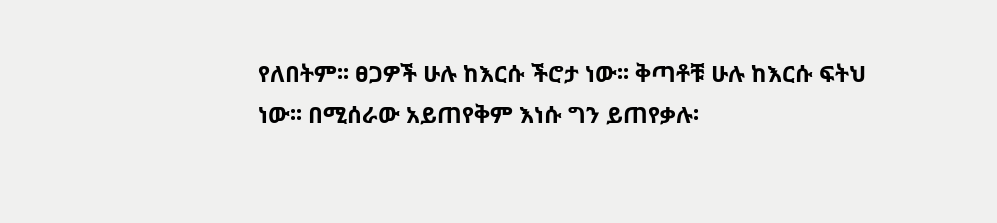የለበትም፡፡ ፀጋዎች ሁሉ ከእርሱ ችሮታ ነው፡፡ ቅጣቶቹ ሁሉ ከእርሱ ፍትህ
ነው፡፡ በሚሰራው አይጠየቅም እነሱ ግን ይጠየቃሉ፡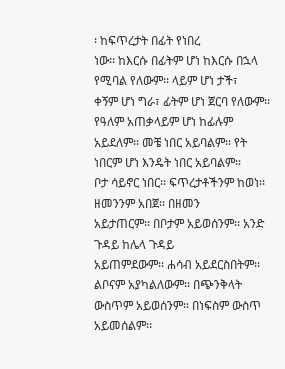፡ ከፍጥረታት በፊት የነበረ
ነው፡፡ ከእርሱ በፊትም ሆነ ከእርሱ በኋላ የሚባል የለውም፡፡ ላይም ሆነ ታች፣
ቀኝም ሆነ ግራ፣ ፊትም ሆነ ጀርባ የለውም፡፡ የዓለም አጠቃላይም ሆነ ከፊሉም
አይደለም፡፡ መቼ ነበር አይባልም፡፡ የት ነበርም ሆነ እንዴት ነበር አይባልም፡፡
ቦታ ሳይኖር ነበር፡፡ ፍጥረታቶችንም ከወነ፡፡ ዘመንንም አበጀ፡፡ በዘመን
አይታጠርም፡፡ በቦታም አይወሰንም፡፡ አንድ ጉዳይ ከሌላ ጉዳይ
አይጠምደውም፡፡ ሐሳብ አይደርስበትም፡፡ ልቦናም አያካልለውም፡፡ በጭንቅላት
ውስጥም አይወሰንም፡፡ በነፍስም ውስጥ አይመሰልም፡፡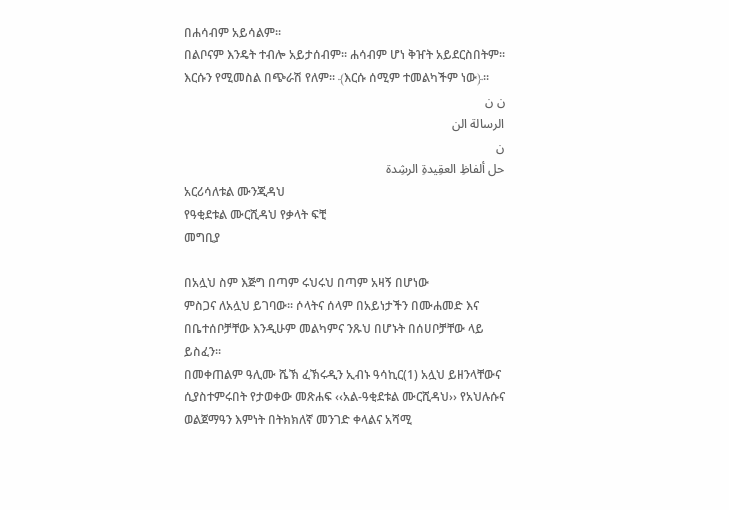በሐሳብም አይሳልም፡፡
በልቦናም እንዴት ተብሎ አይታሰብም፡፡ ሐሳብም ሆነ ቅዠት አይደርስበትም፡፡
እርሱን የሚመስል በጭራሽ የለም፡፡ ﴾እርሱ ሰሚም ተመልካችም ነው﴿፡፡
ن ن
الرسالة الن
ن
حل ألفاظِ العقِيدةِ الرشِدة
አርሪሳለቱል ሙንጂዳህ
የዓቂደቱል ሙርሺዳህ የቃላት ፍቺ
መግቢያ

በአሏህ ስም እጅግ በጣም ሩህሩህ በጣም አዛኝ በሆነው
ምስጋና ለአሏህ ይገባው፡፡ ሶላትና ሰላም በአይነታችን በሙሐመድ እና
በቤተሰቦቻቸው እንዲሁም መልካምና ንጹህ በሆኑት በሰሀቦቻቸው ላይ
ይስፈን፡፡
በመቀጠልም ዓሊሙ ሼኽ ፈኽሩዲን ኢብኑ ዓሳኪር(1) አሏህ ይዘንላቸውና
ሲያስተምሩበት የታወቀው መጽሐፍ ‹‹አል-ዓቂደቱል ሙርሺዳህ›› የአህሉሱና
ወልጀማዓን እምነት በትክክለኛ መንገድ ቀላልና አሻሚ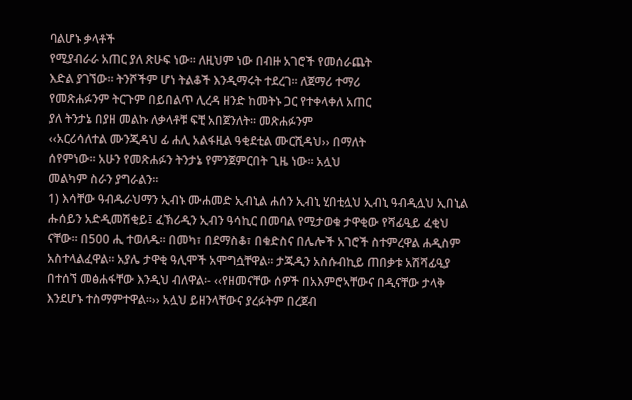ባልሆኑ ቃላቶች
የሚያብራራ አጠር ያለ ጽሁፍ ነው፡፡ ለዚህም ነው በብዙ አገሮች የመሰራጨት
እድል ያገኘው፡፡ ትንሾችም ሆነ ትልቆች እንዲማሩት ተደረገ፡፡ ለጀማሪ ተማሪ
የመጽሐፉንም ትርጉም በይበልጥ ሊረዳ ዘንድ ከመትኑ ጋር የተቀላቀለ አጠር
ያለ ትንታኔ በያዘ መልኩ ለቃላቶቹ ፍቺ አበጀንለት፡፡ መጽሐፉንም
‹‹አርሪሳለተል ሙንጂዳህ ፊ ሐሊ አልፋዚል ዓቂደቲል ሙርሺዳህ›› በማለት
ሰየምነው፡፡ አሁን የመጽሐፉን ትንታኔ የምንጀምርበት ጊዜ ነው፡፡ አሏህ
መልካም ስራን ያግራልን፡፡
1) እሳቸው ዓብዱራህማን ኢብኑ ሙሐመድ ኢብኒል ሐሰን ኢብኒ ሂበቲሏህ ኢብኒ ዓብዲሏህ ኢበኒል
ሑሰይን አድዲመሽቂይ፤ ፈኽሪዲን ኢብን ዓሳኪር በመባል የሚታወቁ ታዋቂው የሻፊዒይ ፈቂህ
ናቸው፡፡ በ500 ሒ ተወለዱ፡፡ በመካ፣ በደማስቆ፣ በቁድስና በሌሎች አገሮች ስተምረዋል ሐዲስም
አስተላልፈዋል፡፡ አያሌ ታዋቂ ዓሊሞች አሞግሷቸዋል፡፡ ታጁዲን አስሱብኪይ ጠበቃቱ አሽሻፊዒያ
በተሰኘ መፅሐፋቸው እንዲህ ብለዋል፡- ‹‹የዘመናቸው ሰዎች በአእምሮኣቸውና በዲናቸው ታላቅ
እንደሆኑ ተስማምተዋል፡፡›› አሏህ ይዘንላቸውና ያረፉትም በረጀብ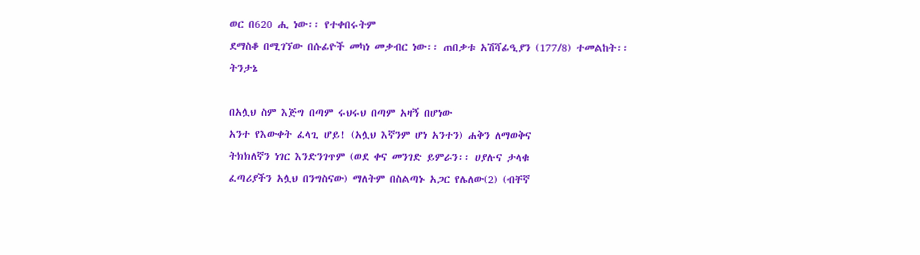ወር በ620 ሒ ነው፡፡ የተቀበሩትም
ደማስቆ በሚገኘው በሱፊዮች መካነ መቃብር ነው፡፡ ጠበቃቱ አሽሻፊዒያን (177/8) ተመልከት፡፡
ትንታኔ

በአሏህ ስም እጅግ በጣም ሩህሩህ በጣም አዛኝ በሆነው
አንተ የእውቀት ፈላጊ ሆይ! (አሏህ እኛንም ሆነ አንተን) ሐቅን ለማወቅና
ትክክለኛን ነገር እንድንገጥም (ወደ ቀና መንገድ ይምራን፡፡ ሀያሉና ታላቁ
ፈጣሪያችን አሏህ በንግስናው) ማለትም በስልጣኑ አጋር የሌለው(2) (ብቸኛ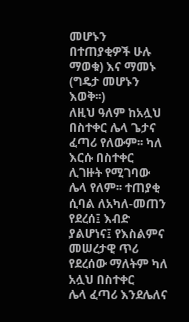መሆኑን በተጠያቂዎች ሁሉ ማወቁ) እና ማመኑ (ግዴታ መሆኑን እወቅ፡፡)
ለዚህ ዓለም ከአሏህ በስተቀር ሌላ ጌታና ፈጣሪ የለውም፡፡ ካለ እርሱ በስተቀር
ሊገዙት የሚገባው ሌላ የለም፡፡ ተጠያቂ ሲባል ለአካለ-መጠን የደረሰ፤ እብድ
ያልሆነና፤ የእስልምና መሠረታዊ ጥሪ የደረሰው ማለትም ካለ አሏህ በስተቀር
ሌላ ፈጣሪ እንደሌለና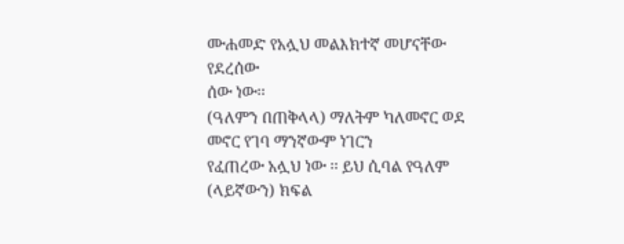ሙሐመድ የአሏህ መልእክተኛ መሆናቸው የደረሰው
ሰው ነው፡፡
(ዓለምን በጠቅላላ) ማለትም ካለመኖር ወደ መኖር የገባ ማንኛውም ነገርን
የፈጠረው አሏህ ነው ፡፡ ይህ ሲባል የዓለም (ላይኛውን) ክፍል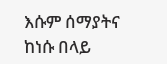እሱም ሰማያትና
ከነሱ በላይ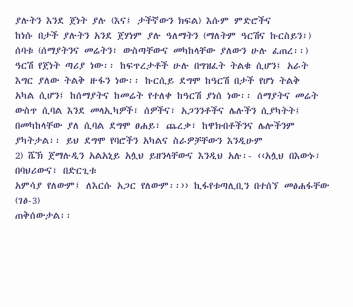ያሉትን እንደ ጀነት ያሉ (እና፤ ታችኛውን ክፍል) እሱም ምድሮችና
ከነሱ በታች ያሉትን አንደ ጀሃነም ያሉ ዓለማትን (ማለትም ዓርሽና ኩርስይን፣)
ሰባቱ (ሰማያትንና መሬትን፣ ውስጣቸውና መካከላቸው ያለውን ሁሉ ፈጠረ፡፡)
ዓርሽ የጀነት ጣሪያ ነው፡፡ ከፍጥረታቶች ሁሉ በግዝፈት ትልቁ ሲሆን፤ አራት
እግር ያለው ትልቅ ዙፋን ነው፡፡ ኩርሲይ ደግሞ ከዓርሽ በታች የሆነ ትልቅ
አካል ሲሆን፤ ከሰማያትና ከመሬት የተለቀ ከዓርሽ ያነሰ ነው፡፡ ሰማያትና መሬት
ውስጥ ሲባል እንደ መላኢካዎች፣ ሰዎችና፣ አጋንንቶችና ሌሉችን ሲያካትት፤
በመካከላቸው ያለ ሲባል ደግሞ ፀሐይ፣ ጨረቃ፣ ከዋክብቶችንና ሌሎችንም
ያካትታል፡፡ ይህ ደግሞ የባሮችን አካልና ስራዎቻቸውን እንዲሁም
2) ሼኽ ጀማሉዲን አልአኒይ አሏህ ይዘንላቸውና እንዲህ አሉ፡- ‹‹አሏህ በእውኑ፣ በባህሪውና፣ በድርጊቱ
አምሳያ የለውም፤ ለእርሱ አጋር የለውም፡፡›› ኪፋየቱጣሊቢን በተሰኘ መፅሐፋቸው (ገፅ-3)
ጠቅሰውታል፡፡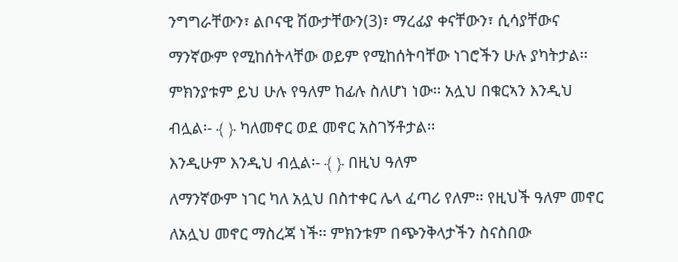ንግግራቸውን፣ ልቦናዊ ሽውታቸውን(3)፣ ማረፊያ ቀናቸውን፣ ሲሳያቸውና
ማንኛውም የሚከሰትላቸው ወይም የሚከሰትባቸው ነገሮችን ሁሉ ያካትታል፡፡
ምክንያቱም ይህ ሁሉ የዓለም ከፊሉ ስለሆነ ነው፡፡ አሏህ በቁርኣን እንዲህ
ብሏል፡- ﴾ ﴿ ካለመኖር ወደ መኖር አስገኝቶታል፡፡
እንዲሁም እንዲህ ብሏል፡- ﴾ ﴿ በዚህ ዓለም
ለማንኛውም ነገር ካለ አሏህ በስተቀር ሌላ ፈጣሪ የለም፡፡ የዚህች ዓለም መኖር
ለአሏህ መኖር ማስረጃ ነች፡፡ ምክንቱም በጭንቅላታችን ስናስበው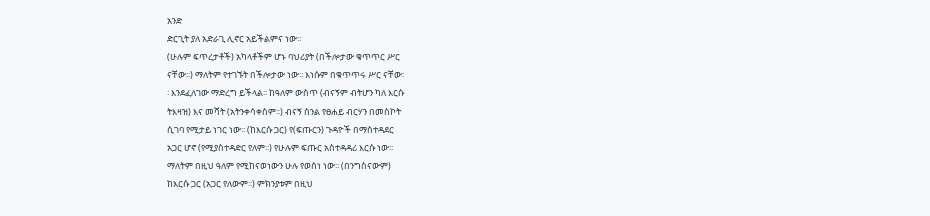አንድ
ድርጊት ያለ አድራጊ ሊኖር አይችልምና ነው፡፡
(ሁሉም ፍጥረታቶች) አካላቶችም ሆኑ ባህሪያት (በችሎታው ቁጥጥር ሥር
ናቸው፡፡) ማለትም የተገኙት በችሎታው ነው፡፡ እነሱም በቁጥጥሩ ሥር ናቸው፡
፡ እንደፈለገው ማድረግ ይችላል፡፡ ከዓለም ውስጥ (ብናኝም ብትሆን ካለ እርሱ
ትእዛዝ) እና መሻት (አትንቀሳቀስም፡፡) ብናኝ ስንል የፀሐይ ብርሃን በመስኮት
ሲገባ የሚታይ ነገር ነው፡፡ (ከእርሱ ጋር) የ(ፍጡርን) ጉዳዮች በማስተዳደር
አጋር ሆኖ (የሚያስተዳድር የለም፡፡) የሁሉም ፍጡር አስተዳዳሪ እርሱ ነው፡፡
ማለትም በዚህ ዓለም የሚከናወነውን ሁሉ የወሰነ ነው፡፡ (በንግስናውም)
ከእርሱ ጋር (አጋር የለውም፡፡) ምክንያቱም በዚህ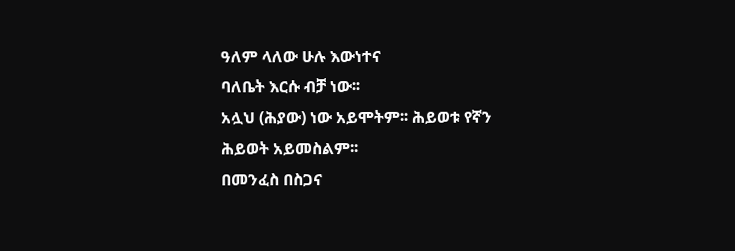ዓለም ላለው ሁሉ እውነተና
ባለቤት እርሱ ብቻ ነው፡፡
አሏህ (ሕያው) ነው አይሞትም፡፡ ሕይወቱ የኛን ሕይወት አይመስልም፡፡
በመንፈስ በስጋና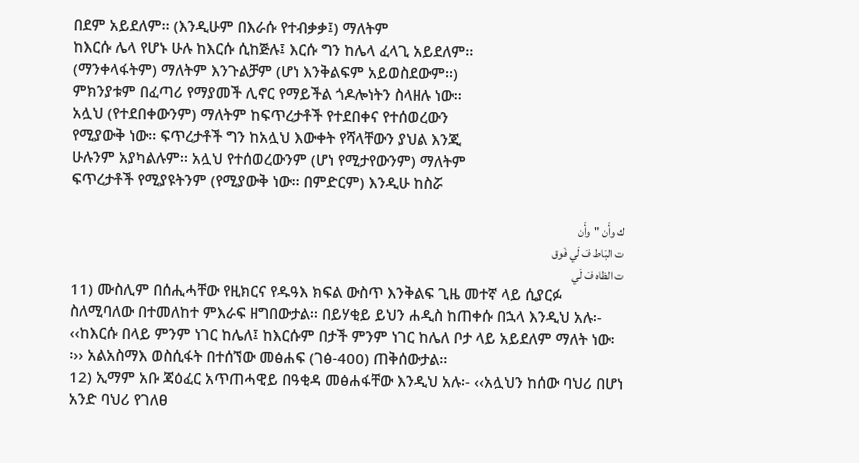በደም አይደለም፡፡ (እንዲሁም በእራሱ የተብቃቃ፤) ማለትም
ከእርሱ ሌላ የሆኑ ሁሉ ከእርሱ ሲከጅሉ፤ እርሱ ግን ከሌላ ፈላጊ አይደለም፡፡
(ማንቀላፋትም) ማለትም እንጉልቻም (ሆነ እንቅልፍም አይወስደውም፡፡)
ምክንያቱም በፈጣሪ የማያመች ሊኖር የማይችል ጎዶሎነትን ስላዘሉ ነው፡፡
አሏህ (የተደበቀውንም) ማለትም ከፍጥረታቶች የተደበቀና የተሰወረውን
የሚያውቅ ነው፡፡ ፍጥረታቶች ግን ከአሏህ እውቀት የሻላቸውን ያህል እንጂ
ሁሉንም አያካልሉም፡፡ አሏህ የተሰወረውንም (ሆነ የሚታየውንም) ማለትም
ፍጥረታቶች የሚያዩትንም (የሚያውቅ ነው፡፡ በምድርም) እንዲሁ ከስሯ

ك وأَن "وأَن
ت البَاط فَ لَي فَوق
ت الظاه فَ لَي
11) ሙስሊም በሰሒሓቸው የዚክርና የዱዓእ ክፍል ውስጥ እንቅልፍ ጊዜ መተኛ ላይ ሲያርፉ
ስለሚባለው በተመለከተ ምእራፍ ዘግበውታል፡፡ በይሃቂይ ይህን ሐዲስ ከጠቀሱ በኋላ እንዲህ አሉ፡-
‹‹ከእርሱ በላይ ምንም ነገር ከሌለ፤ ከእርሱም በታች ምንም ነገር ከሌለ ቦታ ላይ አይደለም ማለት ነው፡
፡›› አልአስማእ ወስሲፋት በተሰኘው መፅሐፍ (ገፅ-400) ጠቅሰውታል፡፡
12) ኢማም አቡ ጃዕፈር አጥጠሓዊይ በዓቂዳ መፅሐፋቸው እንዲህ አሉ፡- ‹‹አሏህን ከሰው ባህሪ በሆነ
አንድ ባህሪ የገለፀ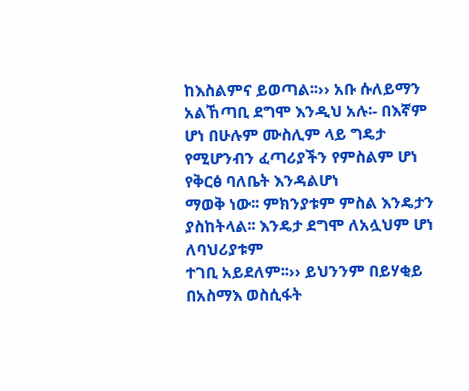ከእስልምና ይወጣል፡፡›› አቡ ሱለይማን አልኸጣቢ ደግሞ እንዲህ አሉ፡- በእኛም
ሆነ በሁሉም ሙስሊም ላይ ግዴታ የሚሆንብን ፈጣሪያችን የምስልም ሆነ የቅርፅ ባለቤት እንዳልሆነ
ማወቅ ነው፡፡ ምክንያቱም ምስል እንዴታን ያስከትላል፡፡ እንዴታ ደግሞ ለአሏህም ሆነ ለባህሪያቱም
ተገቢ አይደለም፡፡›› ይህንንም በይሃቂይ በአስማእ ወስሲፋት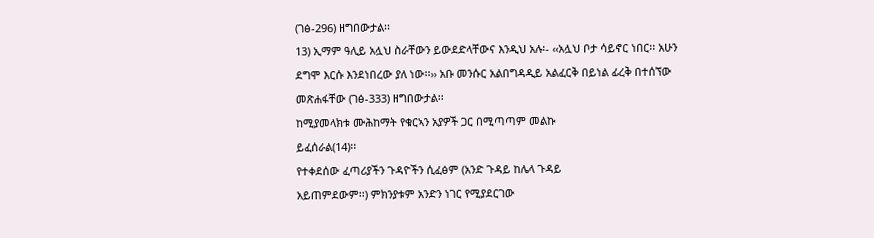(ገፅ-296) ዘግበውታል፡፡
13) ኢማም ዓሊይ አሏህ ስራቸውን ይውደድላቸውና እንዲህ አሉ፡- ‹‹አሏህ ቦታ ሳይኖር ነበር፡፡ አሁን
ደግሞ እርሱ እንደነበረው ያለ ነው፡፡›› አቡ መንሱር አልበግዳዲይ አልፈርቅ በይነል ፊረቅ በተሰኘው
መጽሐፋቸው (ገፅ-333) ዘግበውታል፡፡
ከሚያመላክቱ ሙሕከማት የቁርኣን አያዎች ጋር በሚጣጣም መልኩ
ይፈሰራል(14)፡፡
የተቀደሰው ፈጣሪያችን ጉዳዮችን ሲፈፅም (አንድ ጉዳይ ከሌላ ጉዳይ
አይጠምደውም፡፡) ምክንያቱም አንድን ነገር የሚያደርገው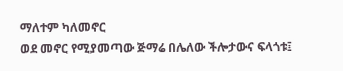ማለተም ካለመኖር
ወደ መኖር የሚያመጣው ጅማሬ በሌለው ችሎታውና ፍላጎቱ፤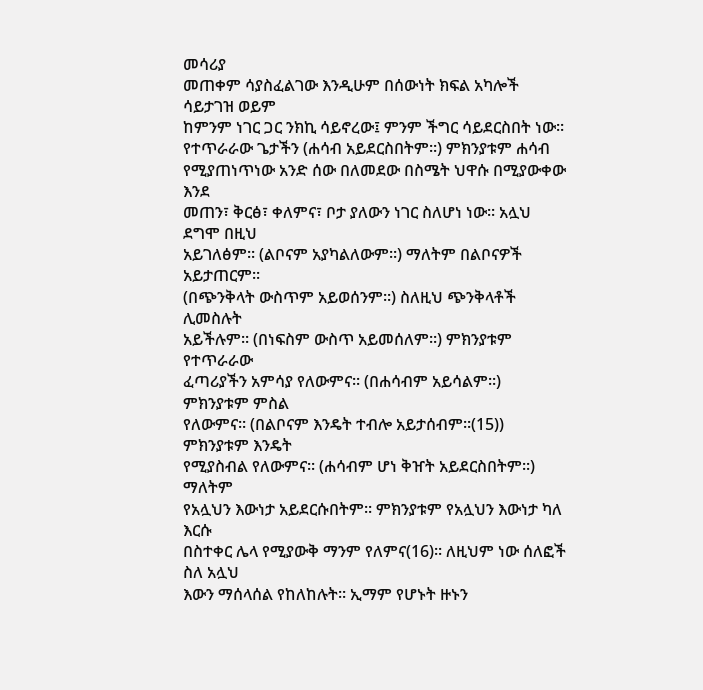መሳሪያ
መጠቀም ሳያስፈልገው እንዲሁም በሰውነት ክፍል አካሎች ሳይታገዝ ወይም
ከምንም ነገር ጋር ንክኪ ሳይኖረው፤ ምንም ችግር ሳይደርስበት ነው፡፡
የተጥራራው ጌታችን (ሐሳብ አይደርስበትም፡፡) ምክንያቱም ሐሳብ
የሚያጠነጥነው አንድ ሰው በለመደው በስሜት ህዋሱ በሚያውቀው እንደ
መጠን፣ ቅርፅ፣ ቀለምና፣ ቦታ ያለውን ነገር ስለሆነ ነው፡፡ አሏህ ደግሞ በዚህ
አይገለፅም፡፡ (ልቦናም አያካልለውም፡፡) ማለትም በልቦናዎች አይታጠርም፡፡
(በጭንቅላት ውስጥም አይወሰንም፡፡) ስለዚህ ጭንቅላቶች ሊመስሉት
አይችሉም፡፡ (በነፍስም ውስጥ አይመሰለም፡፡) ምክንያቱም የተጥራራው
ፈጣሪያችን አምሳያ የለውምና፡፡ (በሐሳብም አይሳልም፡፡) ምክንያቱም ምስል
የለውምና፡፡ (በልቦናም እንዴት ተብሎ አይታሰብም፡፡(15)) ምክንያቱም እንዴት
የሚያስብል የለውምና፡፡ (ሐሳብም ሆነ ቅዠት አይደርስበትም፡፡) ማለትም
የአሏህን እውነታ አይደርሱበትም፡፡ ምክንያቱም የአሏህን እውነታ ካለ እርሱ
በስተቀር ሌላ የሚያውቅ ማንም የለምና(16)፡፡ ለዚህም ነው ሰለፎች ስለ አሏህ
እውን ማሰላሰል የከለከሉት፡፡ ኢማም የሆኑት ዙኑን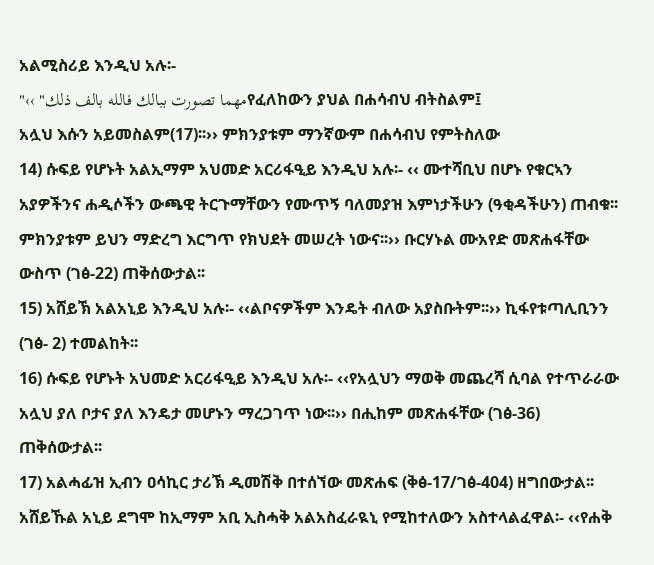አልሚስሪይ እንዲህ አሉ፡-
"‹‹ "مهما تصورت ببالك فالله بالف ذلكየፈለከውን ያህል በሐሳብህ ብትስልም፤
አሏህ እሱን አይመስልም(17)፡፡›› ምክንያቱም ማንኛውም በሐሳብህ የምትስለው
14) ሱፍይ የሆኑት አልኢማም አህመድ አርሪፋዒይ እንዲህ አሉ፡- ‹‹ ሙተሻቢህ በሆኑ የቁርኣን
አያዎችንና ሐዲሶችን ውጫዊ ትርጉማቸውን የሙጥኝ ባለመያዝ እምነታችሁን (ዓቂዳችሁን) ጠብቁ፡፡
ምክንያቱም ይህን ማድረግ እርግጥ የክህደት መሠረት ነውና፡፡›› ቡርሃኑል ሙአየድ መጽሐፋቸው
ውስጥ (ገፅ-22) ጠቅሰውታል፡፡
15) አሸይኽ አልአኒይ እንዲህ አሉ፡- ‹‹ልቦናዎችም እንዴት ብለው አያስቡትም፡፡›› ኪፋየቱጣሊቢንን
(ገፅ- 2) ተመልከት፡፡
16) ሱፍይ የሆኑት አህመድ አርሪፋዒይ እንዲህ አሉ፡- ‹‹የአሏህን ማወቅ መጨረሻ ሲባል የተጥራራው
አሏህ ያለ ቦታና ያለ እንዴታ መሆኑን ማረጋገጥ ነው፡፡›› በሒከም መጽሐፋቸው (ገፅ-36)
ጠቅሰውታል፡፡
17) አልሓፊዝ ኢብን ዐሳኪር ታሪኽ ዲመሽቅ በተሰኘው መጽሐፍ (ቅፅ-17/ገፅ-404) ዘግበውታል፡፡
አሸይኹል አኒይ ደግሞ ከኢማም አቢ ኢስሓቅ አልአስፈራዪኒ የሚከተለውን አስተላልፈዋል፡- ‹‹የሐቅ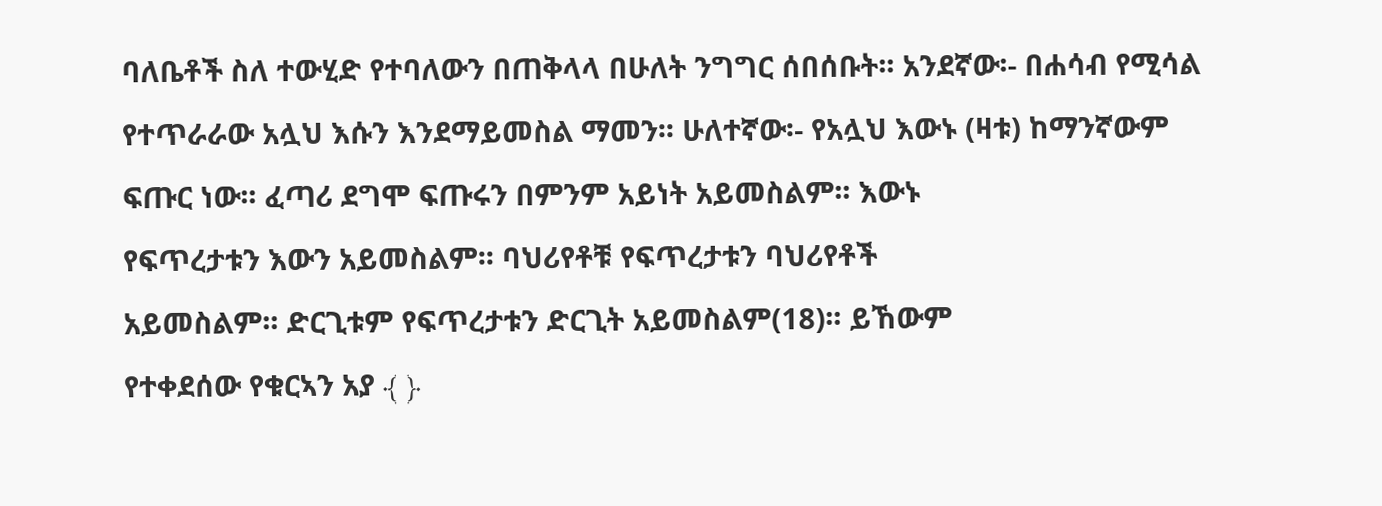ባለቤቶች ስለ ተውሂድ የተባለውን በጠቅላላ በሁለት ንግግር ሰበሰቡት፡፡ አንደኛው፡- በሐሳብ የሚሳል
የተጥራራው አሏህ እሱን እንደማይመስል ማመን፡፡ ሁለተኛው፡- የአሏህ እውኑ (ዛቱ) ከማንኛውም
ፍጡር ነው፡፡ ፈጣሪ ደግሞ ፍጡሩን በምንም አይነት አይመስልም፡፡ እውኑ
የፍጥረታቱን እውን አይመስልም፡፡ ባህሪየቶቹ የፍጥረታቱን ባህሪየቶች
አይመስልም፡፡ ድርጊቱም የፍጥረታቱን ድርጊት አይመስልም(18)፡፡ ይኸውም
የተቀደሰው የቁርኣን አያ ﴾ ﴿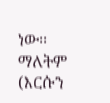ነው፡፡ ማለትም
(እርሱን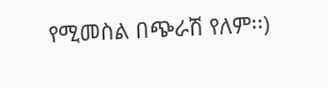የሚመስል በጭራሽ የለም፡፡)